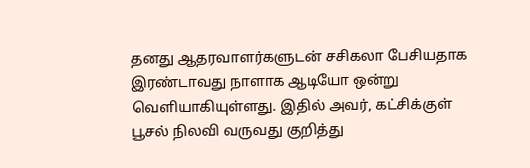தனது ஆதரவாளர்களுடன் சசிகலா பேசியதாக இரண்டாவது நாளாக ஆடியோ ஒன்று வெளியாகியுள்ளது. இதில் அவர், கட்சிக்குள் பூசல் நிலவி வருவது குறித்து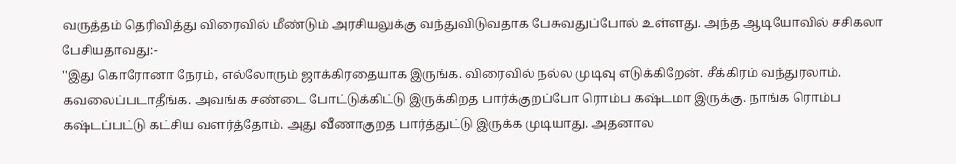வருத்தம் தெரிவித்து விரைவில் மீண்டும் அரசியலுக்கு வந்துவிடுவதாக பேசுவதுப்போல் உள்ளது. அந்த ஆடியோவில் சசிகலா பேசியதாவது:-
''இது கொரோனா நேரம், எல்லோரும் ஜாக்கிரதையாக இருங்க. விரைவில் நல்ல முடிவு எடுக்கிறேன். சீக்கிரம் வந்துரலாம். கவலைப்படாதீங்க. அவங்க சண்டை போட்டுக்கிட்டு இருக்கிறத பார்க்குறப்போ ரொம்ப கஷ்டமா இருக்கு. நாங்க ரொம்ப கஷ்டப்பட்டு கட்சிய வளர்த்தோம். அது வீணாகுறத பார்த்துட்டு இருக்க முடியாது. அதனால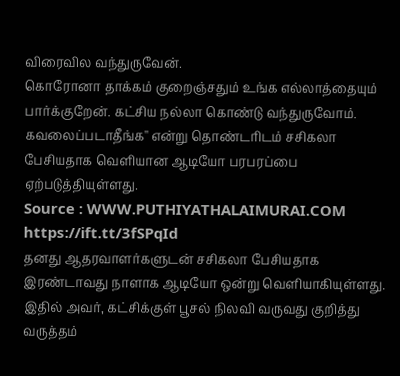விரைவில வந்துருவேன்.
கொரோனா தாக்கம் குறைஞ்சதும் உங்க எல்லாத்தையும் பார்க்குறேன். கட்சிய நல்லா கொண்டு வந்துருவோம். கவலைப்படாதீங்க'' என்று தொண்டரிடம் சசிகலா பேசியதாக வெளியான ஆடியோ பரபரப்பை ஏற்படுத்தியுள்ளது.
Source : WWW.PUTHIYATHALAIMURAI.COM
https://ift.tt/3fSPqId
தனது ஆதரவாளர்களுடன் சசிகலா பேசியதாக இரண்டாவது நாளாக ஆடியோ ஒன்று வெளியாகியுள்ளது. இதில் அவர், கட்சிக்குள் பூசல் நிலவி வருவது குறித்து வருத்தம்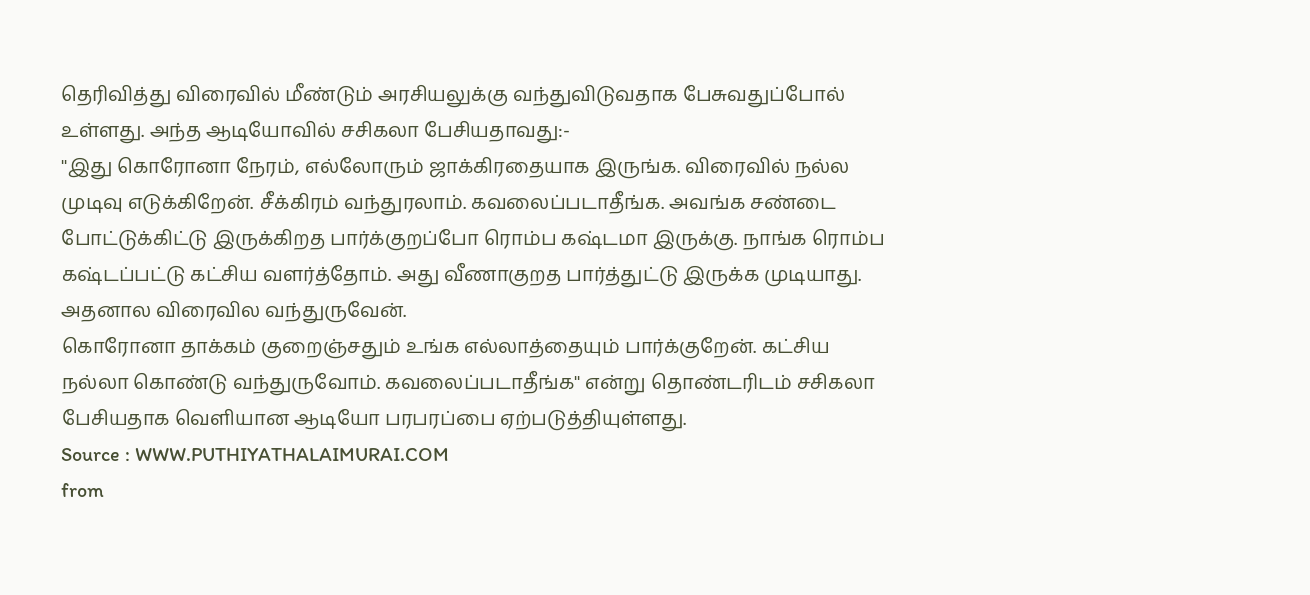தெரிவித்து விரைவில் மீண்டும் அரசியலுக்கு வந்துவிடுவதாக பேசுவதுப்போல் உள்ளது. அந்த ஆடியோவில் சசிகலா பேசியதாவது:-
''இது கொரோனா நேரம், எல்லோரும் ஜாக்கிரதையாக இருங்க. விரைவில் நல்ல முடிவு எடுக்கிறேன். சீக்கிரம் வந்துரலாம். கவலைப்படாதீங்க. அவங்க சண்டை போட்டுக்கிட்டு இருக்கிறத பார்க்குறப்போ ரொம்ப கஷ்டமா இருக்கு. நாங்க ரொம்ப கஷ்டப்பட்டு கட்சிய வளர்த்தோம். அது வீணாகுறத பார்த்துட்டு இருக்க முடியாது. அதனால விரைவில வந்துருவேன்.
கொரோனா தாக்கம் குறைஞ்சதும் உங்க எல்லாத்தையும் பார்க்குறேன். கட்சிய நல்லா கொண்டு வந்துருவோம். கவலைப்படாதீங்க'' என்று தொண்டரிடம் சசிகலா பேசியதாக வெளியான ஆடியோ பரபரப்பை ஏற்படுத்தியுள்ளது.
Source : WWW.PUTHIYATHALAIMURAI.COM
from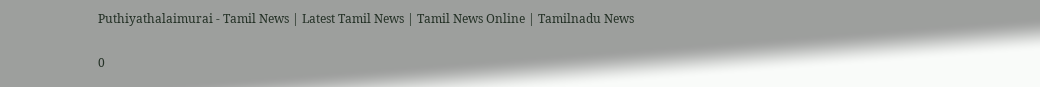Puthiyathalaimurai - Tamil News | Latest Tamil News | Tamil News Online | Tamilnadu News

0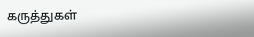கருத்துகள்